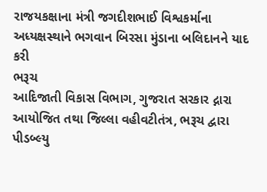રાજયકક્ષાના મંત્રી જગદીશભાઈ વિશ્વકર્માના અધ્યક્ષસ્થાને ભગવાન બિરસા મુંડાના બલિદાનને યાદ કરી
ભરૂચ
આદિજાતી વિકાસ વિભાગ, ગુજરાત સરકાર દ્નારા આયોજિત તથા જિલ્લા વહીવટીતંત્ર, ભરૂચ દ્વારા પીડબ્લ્યુ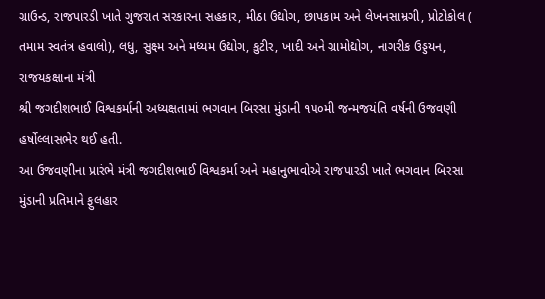ગ્રાઉન્ડ, રાજપારડી ખાતે ગુજરાત સરકારના સહકાર, મીઠા ઉદ્યોગ, છાપકામ અને લેખનસામ્રગી, પ્રોટોકોલ ( તમામ સ્વતંત્ર હવાલો), લધુ, સુક્ષ્મ અને મધ્યમ ઉદ્યોગ, કુટીર, ખાદી અને ગ્રામોદ્યોગ, નાગરીક ઉડ્ડયન, રાજયકક્ષાના મંત્રી
શ્રી જગદીશભાઈ વિશ્વકર્માની અધ્યક્ષતામાં ભગવાન બિરસા મુંડાની ૧૫૦મી જન્મજયંતિ વર્ષની ઉજવણી હર્ષોલ્લાસભેર થઈ હતી.
આ ઉજવણીના પ્રારંભે મંત્રી જગદીશભાઈ વિશ્વકર્મા અને મહાનુભાવોએ રાજપારડી ખાતે ભગવાન બિરસા મુંડાની પ્રતિમાને ફુલહાર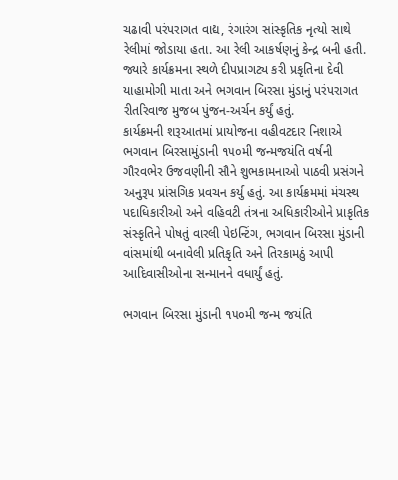ચઢાવી પરંપરાગત વાદ્ય, રંગારંગ સાંસ્કૃતિક નૃત્યો સાથે રેલીમાં જોડાયા હતા. આ રેલી આકર્ષણનું કેન્દ્ર બની હતી. જ્યારે કાર્યક્રમના સ્થળે દીપપ્રાગટ્ય કરી પ્રકૃતિના દેવી યાહામોગી માતા અને ભગવાન બિરસા મુંડાનું પરંપરાગત રીતરિવાજ મુજબ પુંજન-અર્ચન કર્યું હતું.
કાર્યક્રમની શરૂઆતમાં પ્રાયોજના વહીવટદાર નિશાએ ભગવાન બિરસામુંડાની ૧૫૦મી જન્મજયંતિ વર્ષની ગૌરવભેર ઉજવણીની સૌને શુભકામનાઓ પાઠવી પ્રસંગને અનુરૂપ પ્રાંસગિક પ્રવચન કર્યુ હતું. આ કાર્યક્રમમાં મંચસ્થ પદાધિકારીઓ અને વહિવટી તંત્રના અધિકારીઓને પ્રાકૃતિક સંસ્કૃતિને પોષતું વારલી પેઇન્ટિંગ, ભગવાન બિરસા મુંડાની વાંસમાંથી બનાવેલી પ્રતિકૃતિ અને તિરકામઠું આપી આદિવાસીઓના સન્માનને વધાર્યું હતું.

ભગવાન બિરસા મુંડાની ૧૫૦મી જન્મ જયંતિ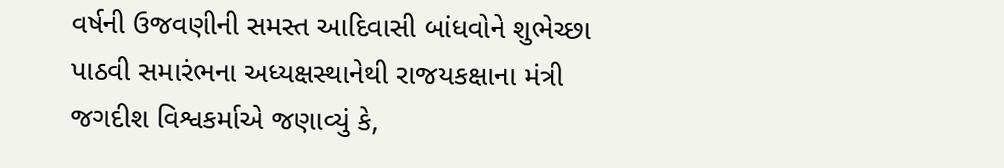વર્ષની ઉજવણીની સમસ્ત આદિવાસી બાંધવોને શુભેચ્છા પાઠવી સમારંભના અધ્યક્ષસ્થાનેથી રાજયકક્ષાના મંત્રી જગદીશ વિશ્વકર્માએ જણાવ્યું કે,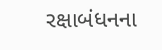રક્ષાબંધનના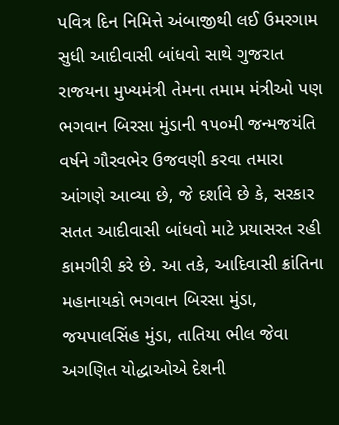પવિત્ર દિન નિમિત્તે અંબાજીથી લઈ ઉમરગામ સુધી આદીવાસી બાંધવો સાથે ગુજરાત રાજયના મુખ્યમંત્રી તેમના તમામ મંત્રીઓ પણ ભગવાન બિરસા મુંડાની ૧૫૦મી જન્મજયંતિ વર્ષને ગૌરવભેર ઉજવણી કરવા તમારા આંગણે આવ્યા છે, જે દર્શાવે છે કે, સરકાર સતત આદીવાસી બાંધવો માટે પ્રયાસરત રહી કામગીરી કરે છે. આ તકે, આદિવાસી ક્રાંતિના મહાનાયકો ભગવાન બિરસા મુંડા, જયપાલસિંહ મુંડા, તાતિયા ભીલ જેવા અગણિત યોદ્ધાઓએ દેશની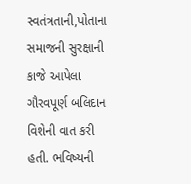સ્વતંત્રતાની,પોતાના સમાજની સુરક્ષાની કાજે આપેલા ગૌરવપૂર્ણ બલિદાન વિશેની વાત કરી હતી. ભવિષ્યની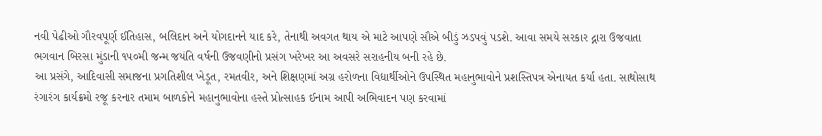નવી પેઢીઓ ગૌરવપૂર્ણ ઈતિહાસ, બલિદાન અને યોગદાનને યાદ કરે, તેનાથી અવગત થાય એ માટે આપણે સૌએ બીડું ઝડપવું પડશે. આવા સમયે સરકાર દ્નારા ઉજવાતા ભગવાન બિરસા મુંડાની ૧૫૦મી જન્મ જયંતિ વર્ષની ઉજવણીનો પ્રસંગ ખરેખર આ અવસરે સરાહનીય બની રહે છે.
આ પ્રસંગે, આદિવાસી સમાજના પ્રગતિશીલ ખેડૂત, રમતવીર, અને શિક્ષણમાં અગ્ર હરોળના વિદ્યાર્થીઓને ઉપસ્થિત મહાનુભાવોને પ્રશસ્તિપત્ર એનાયત કર્યા હતા. સાથોસાથ રંગારંગ કાર્યક્રમો રજૂ કરનાર તમામ બાળકોને મહાનુભાવોના હસ્તે પ્રોત્સાહક ઈનામ આપી અભિવાદન પણ કરવામાં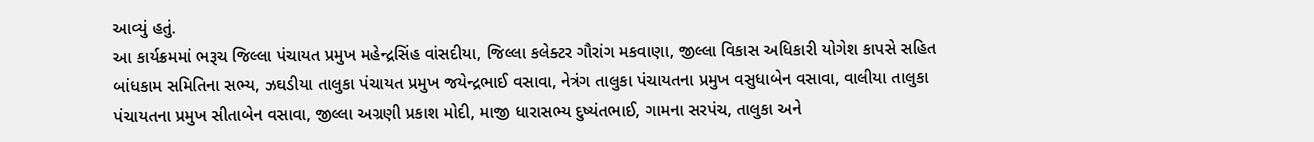આવ્યું હતું.
આ કાર્યક્રમમાં ભરૂચ જિલ્લા પંચાયત પ્રમુખ મહેન્દ્રસિંહ વાંસદીયા, જિલ્લા કલેક્ટર ગૌરાંગ મકવાણા, જીલ્લા વિકાસ અધિકારી યોગેશ કાપસે સહિત બાંધકામ સમિતિના સભ્ય, ઝઘડીયા તાલુકા પંચાયત પ્રમુખ જયેન્દ્રભાઈ વસાવા, નેત્રંગ તાલુકા પંચાયતના પ્રમુખ વસુધાબેન વસાવા, વાલીયા તાલુકા પંચાયતના પ્રમુખ સીતાબેન વસાવા, જીલ્લા અગ્રણી પ્રકાશ મોદી, માજી ધારાસભ્ય દુષ્યંતભાઈ, ગામના સરપંચ, તાલુકા અને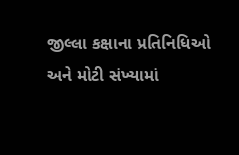જીલ્લા કક્ષાના પ્રતિનિધિઓ અને મોટી સંખ્યામાં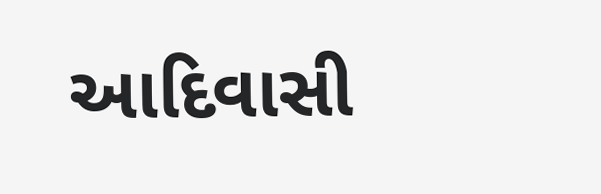આદિવાસી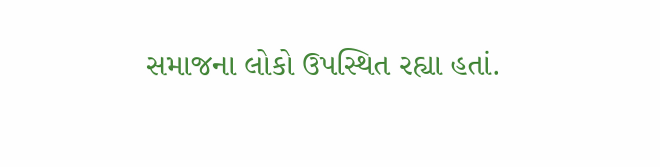સમાજના લોકો ઉપસ્થિત રહ્યા હતાં.